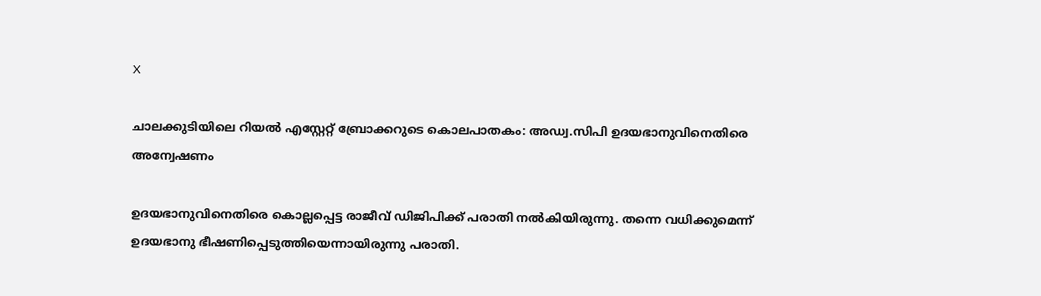X

ചാലക്കുടിയിലെ റിയല്‍ എസ്റ്റേറ്റ് ബ്രോക്കറുടെ കൊലപാതകം: അഡ്വ.സിപി ഉദയഭാനുവിനെതിരെ അന്വേഷണം

ഉദയഭാനുവിനെതിരെ കൊല്ലപ്പെട്ട രാജീവ് ഡിജിപിക്ക് പരാതി നല്‍കിയിരുന്നു. തന്നെ വധിക്കുമെന്ന് ഉദയഭാനു ഭീഷണിപ്പെടുത്തിയെന്നായിരുന്നു പരാതി.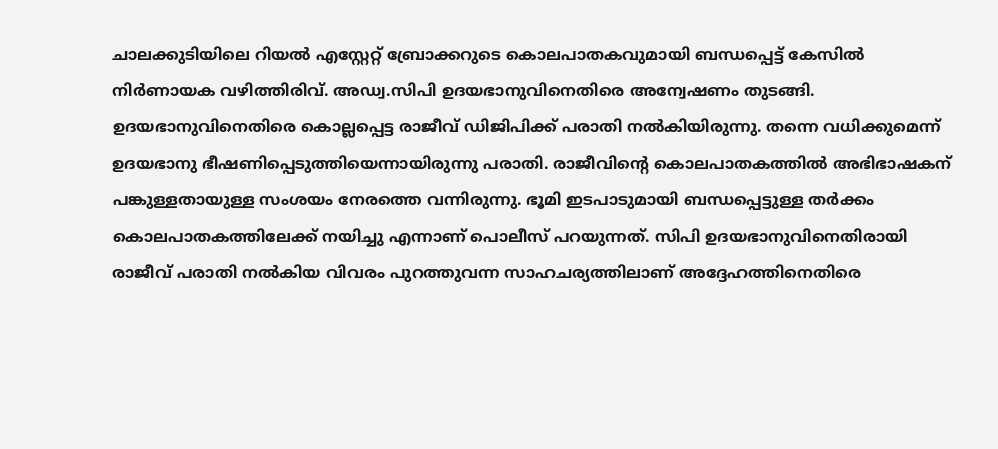ചാലക്കുടിയിലെ റിയല്‍ എസ്റ്റേറ്റ് ബ്രോക്കറുടെ കൊലപാതകവുമായി ബന്ധപ്പെട്ട് കേസില്‍ നിര്‍ണായക വഴിത്തിരിവ്. അഡ്വ.സിപി ഉദയഭാനുവിനെതിരെ അന്വേഷണം തുടങ്ങി. ഉദയഭാനുവിനെതിരെ കൊല്ലപ്പെട്ട രാജീവ് ഡിജിപിക്ക് പരാതി നല്‍കിയിരുന്നു. തന്നെ വധിക്കുമെന്ന് ഉദയഭാനു ഭീഷണിപ്പെടുത്തിയെന്നായിരുന്നു പരാതി. രാജീവിന്‍റെ കൊലപാതകത്തില്‍ അഭിഭാഷകന് പങ്കുള്ളതായുള്ള സംശയം നേരത്തെ വന്നിരുന്നു. ഭൂമി ഇടപാടുമായി ബന്ധപ്പെട്ടുള്ള തര്‍ക്കം കൊലപാതകത്തിലേക്ക് നയിച്ചു എന്നാണ് പൊലീസ് പറയുന്നത്. സിപി ഉദയഭാനുവിനെതിരായി രാജീവ് പരാതി നല്‍കിയ വിവരം പുറത്തുവന്ന സാഹചര്യത്തിലാണ് അദ്ദേഹത്തിനെതിരെ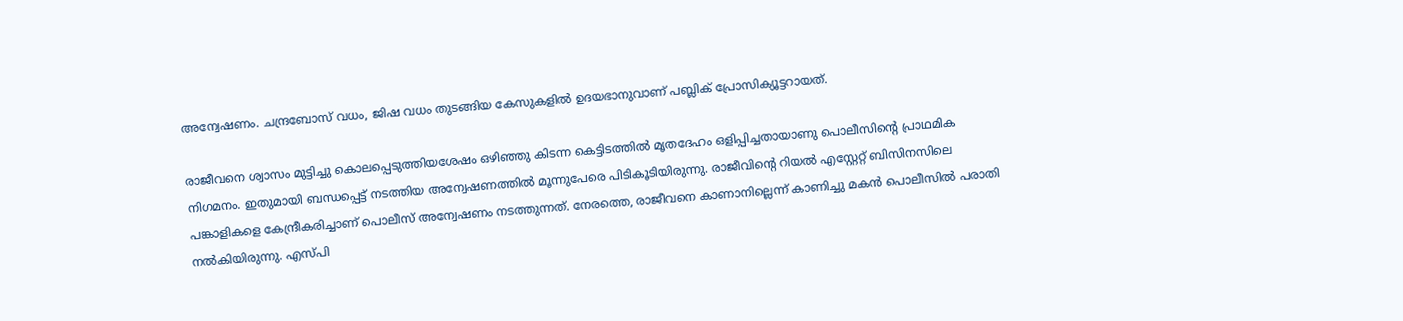അന്വേഷണം. ചന്ദ്രബോസ് വധം, ജിഷ വധം തുടങ്ങിയ കേസുകളില്‍ ഉദയഭാനുവാണ് പബ്ലിക്‌ പ്രോസിക്യൂട്ടറായത്.

രാജീവനെ ശ്വാസം മുട്ടിച്ചു കൊലപ്പെടുത്തിയശേഷം ഒഴിഞ്ഞു കിടന്ന കെട്ടിടത്തില്‍ മൃതദേഹം ഒളിപ്പിച്ചതായാണു പൊലീസിന്‍റെ പ്രാഥമിക നിഗമനം. ഇതുമായി ബന്ധപ്പെട്ട് നടത്തിയ അന്വേഷണത്തില്‍ മൂന്നുപേരെ പിടികൂടിയിരുന്നു. രാജീവിന്‍റെ റിയല്‍ എസ്റ്റേറ്റ്‌ ബിസിനസിലെ പങ്കാളികളെ കേന്ദ്രീകരിച്ചാണ് പൊലീസ് അന്വേഷണം നടത്തുന്നത്. നേരത്തെ, രാജീവനെ കാണാനില്ലെന്ന് കാണിച്ചു മകന്‍ പൊലീസില്‍ പരാതി നല്‍കിയിരുന്നു. എസ്പി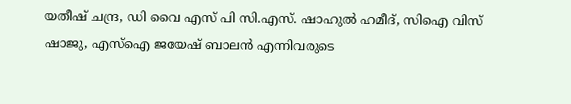യതീഷ് ചന്ദ്ര, ഡി വൈ എസ് പി സി.എസ്. ഷാഹുല്‍ ഹമീദ്, സിഐ വിസ് ഷാജു, എസ്‌ഐ ജയേഷ് ബാലന്‍ എന്നിവരുടെ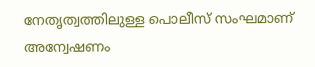നേതൃത്വത്തിലുള്ള പൊലീസ് സംഘമാണ് അന്വേഷണം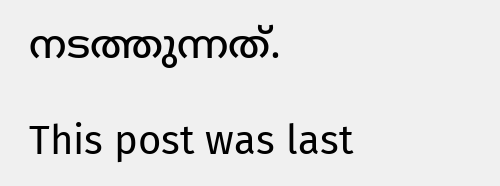നടത്തുന്നത്.

This post was last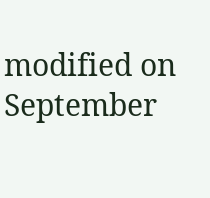modified on September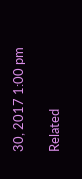30, 2017 1:00 pm

Related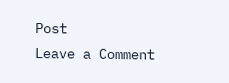Post
Leave a Comment